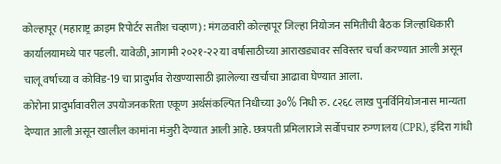कोल्हापूर (महाराष्ट्र क्राइम रिपोर्टर सतीश चव्हाण) : मंगळवारी कोल्हापूर जिल्हा नियोजन समितीची बैठक जिल्हाधिकारी कार्यालयामध्ये पार पडली. यावेळी, आगामी २०२१-२२ या वर्षासाठीच्या आराखड्यावर सविस्तर चर्चा करण्यात आली असून चालू वर्षाच्या व कोविड-19 चा प्रादुर्भाव रोखण्यासाठी झालेल्या खर्चाचा आढावा घेण्यात आला.
कोरोना प्रादुर्भावावरील उपयोजनकरिता एकूण अर्थसंकल्पित निधीच्या ३०% निधी रु. ८२६८ लाख पुनर्विनियोजनास मान्यता देण्यात आली असून खालील कामांना मंजुरी देण्यात आली आहे. छत्रपती प्रमिलाराजे सर्वोपचार रुग्णालय (CPR), इंदिरा गांधी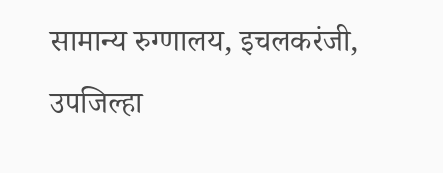सामान्य रुग्णालय, इचलकरंजी, उपजिल्हा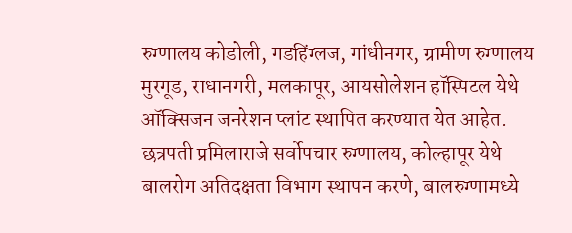रुग्णालय कोडोली, गडहिंग्लज, गांधीनगर, ग्रामीण रुग्णालय मुरगूड, राधानगरी, मलकापूर, आयसोलेशन हॉस्पिटल येथे ऑक्सिजन जनरेशन प्लांट स्थापित करण्यात येत आहेत.
छत्रपती प्रमिलाराजे सर्वोपचार रुग्णालय, कोल्हापूर येथे बालरोग अतिदक्षता विभाग स्थापन करणे, बालरुग्णामध्ये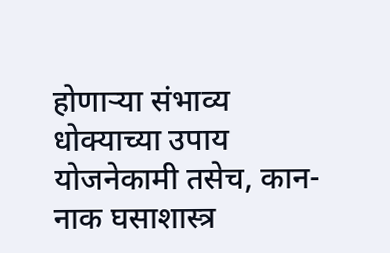होणाऱ्या संभाव्य धोक्याच्या उपाय योजनेकामी तसेच, कान-नाक घसाशास्त्र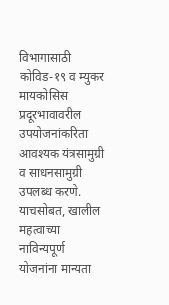विभागासाठी कोविड-१९ व म्युकर मायकोसिस प्रदूरभावावरील उपयोजनांकरिता आवश्यक यंत्रसामुग्री व साधनसामुग्री उपलब्ध करणे. याचसोबत, खालील महत्वाच्या नाविन्यपूर्ण योजनांना मान्यता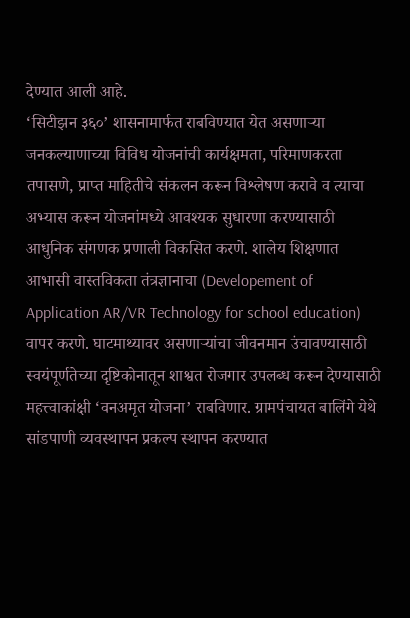देण्यात आली आहे.
‘सिटीझन ३६०’ शासनामार्फत राबविण्यात येत असणाऱ्या जनकल्याणाच्या विविध योजनांची कार्यक्षमता, परिमाणकरता तपासणे, प्राप्त माहितीचे संकलन करून विश्लेषण करावे व त्याचा अभ्यास करून योजनांमध्ये आवश्यक सुधारणा करण्यासाठी आधुनिक संगणक प्रणाली विकसित करणे. शालेय शिक्षणात आभासी वास्तविकता तंत्रज्ञानाचा (Developement of Application AR/VR Technology for school education) वापर करणे. घाटमाथ्यावर असणाऱ्यांचा जीवनमान उंचावण्यासाठी स्वयंपूर्णतेच्या दृष्टिकोनातून शाश्वत रोजगार उपलब्ध करून देण्यासाठी महत्त्वाकांक्षी ‘वनअमृत योजना’ राबविणार. ग्रामपंचायत बालिंगे येथे सांडपाणी व्यवस्थापन प्रकल्प स्थापन करण्यात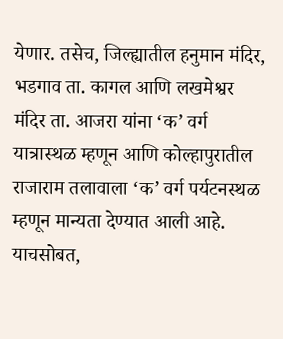येणार. तसेच, जिल्ह्यातील हनुमान मंदिर, भडगाव ता. कागल आणि लखमेश्वर मंदिर ता. आजरा यांना ‘क’ वर्ग यात्रास्थळ म्हणून आणि कोल्हापुरातील राजाराम तलावाला ‘क’ वर्ग पर्यटनस्थळ म्हणून मान्यता देण्यात आली आहे.
याचसोबत,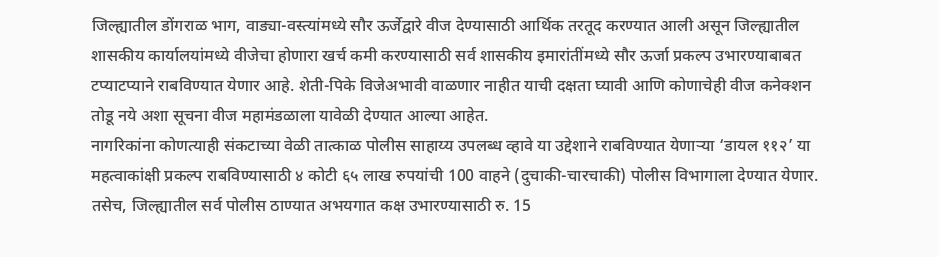जिल्ह्यातील डोंगराळ भाग, वाड्या-वस्त्यांमध्ये सौर ऊर्जेद्वारे वीज देण्यासाठी आर्थिक तरतूद करण्यात आली असून जिल्ह्यातील शासकीय कार्यालयांमध्ये वीजेचा होणारा खर्च कमी करण्यासाठी सर्व शासकीय इमारांतींमध्ये सौर ऊर्जा प्रकल्प उभारण्याबाबत टप्याटप्याने राबविण्यात येणार आहे. शेती-पिके विजेअभावी वाळणार नाहीत याची दक्षता घ्यावी आणि कोणाचेही वीज कनेक्शन तोडू नये अशा सूचना वीज महामंडळाला यावेळी देण्यात आल्या आहेत.
नागरिकांना कोणत्याही संकटाच्या वेळी तात्काळ पोलीस साहाय्य उपलब्ध व्हावे या उद्देशाने राबविण्यात येणाऱ्या ‘डायल ११२’ या महत्वाकांक्षी प्रकल्प राबविण्यासाठी ४ कोटी ६५ लाख रुपयांची 100 वाहने (दुचाकी-चारचाकी) पोलीस विभागाला देण्यात येणार. तसेच, जिल्ह्यातील सर्व पोलीस ठाण्यात अभयगात कक्ष उभारण्यासाठी रु. 15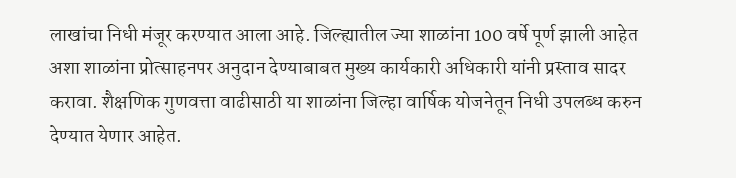लाखांचा निधी मंजूर करण्यात आला आहे. जिल्ह्यातील ज्या शाळांना 100 वर्षे पूर्ण झाली आहेत अशा शाळांना प्रोत्साहनपर अनुदान देण्याबाबत मुख्य कार्यकारी अधिकारी यांनी प्रस्ताव सादर करावा. शैक्षणिक गुणवत्ता वाढीसाठी या शाळांना जिल्हा वार्षिक योजनेतून निधी उपलब्ध करुन देण्यात येणार आहेत.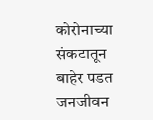कोरोनाच्या संकटातून बाहेर पडत जनजीवन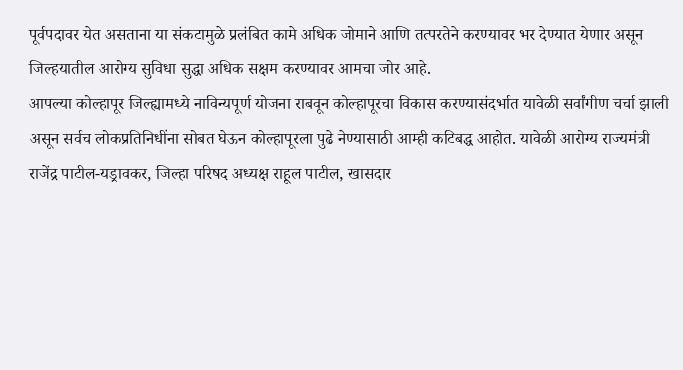पूर्वपदावर येत असताना या संकटामुळे प्रलंबित कामे अधिक जोमाने आणि तत्परतेने करण्यावर भर देण्यात येणार असून जिल्हयातील आरोग्य सुविधा सुद्धा अधिक सक्षम करण्यावर आमचा जोर आहे.
आपल्या कोल्हापूर जिल्ह्यामध्ये नाविन्यपूर्ण योजना राबवून कोल्हापूरचा विकास करण्यासंदर्भात यावेळी सर्वांगीण चर्चा झाली असून सर्वच लोकप्रतिनिधींना सोबत घेऊन कोल्हापूरला पुढे नेण्यासाठी आम्ही कटिबद्ध आहोत. यावेळी आरोग्य राज्यमंत्री राजेंद्र पाटील-यड्रावकर, जिल्हा परिषद अध्यक्ष राहूल पाटील, खासदार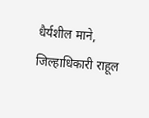धैर्यशील माने, जिल्हाधिकारी राहूल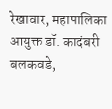रेखावार, महापालिका आयुक्त डॉ. कादंबरी बलकवडे,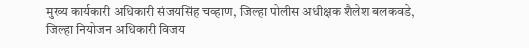मुख्य कार्यकारी अधिकारी संजयसिंह चव्हाण, जिल्हा पोलीस अधीक्षक शैलेश बलकवडे, जिल्हा नियोजन अधिकारी विजय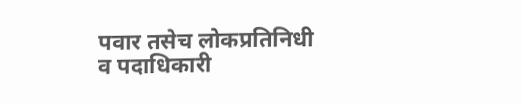पवार तसेच लोकप्रतिनिधी व पदाधिकारी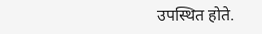उपस्थित होते.